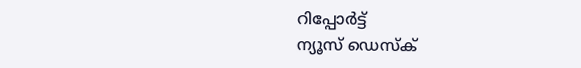റിപ്പോര്‍ട്ട്
ന്യൂസ് ഡെസ്ക്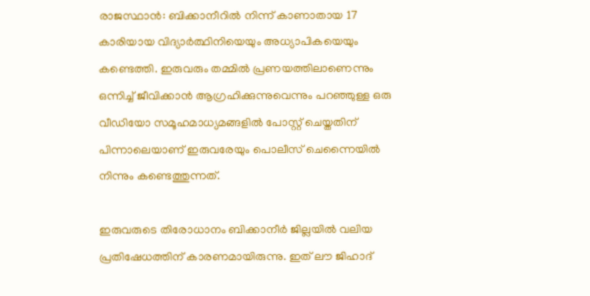രാജസ്ഥാന്‍: ബിക്കാനീറിൽ നിന്ന് കാണാതായ 17 കാരിയായ വിദ്യാർത്ഥിനിയെയും അധ്യാപികയെയും കണ്ടെത്തി. ഇരുവരും തമ്മിൽ പ്രണയത്തിലാണെന്നും ഒന്നിച്ച് ജീവിക്കാന്‍ ആഗ്രഹിക്കുന്നുവെന്നും പറഞ്ഞുള്ള ഒരു വീഡിയോ സമൂഹമാധ്യമങ്ങളിൽ പോസ്റ്റ് ചെയ്തതിന് പിന്നാലെയാണ് ഇരുവരേയും പൊലീസ് ചെന്നൈയിൽ നിന്നും കണ്ടെത്തുന്നത്.

ഇരുവരുടെ തിരോധാനം ബിക്കാനീർ ജില്ലയിൽ വലിയ പ്രതിഷേധത്തിന് കാരണമായിരുന്നു. ഇത് ലൗ ജിഹാദ്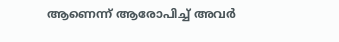ആണെന്ന് ആരോപിച്ച് അവർ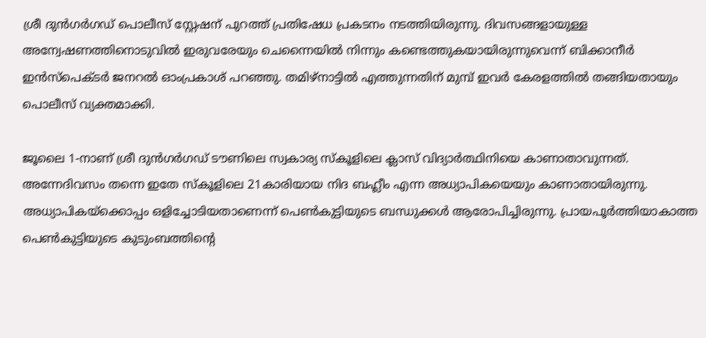ശ്രീ ദുൻഗർഗഡ് പൊലീസ് സ്റ്റേഷന് പുറത്ത് പ്രതിഷേധ പ്രകടനം നടത്തിയിരുന്നു. ദിവസങ്ങളായുള്ള അന്വേഷണത്തിനൊടുവിൽ ഇരുവരേയും ചെന്നൈയിൽ നിന്നും കണ്ടെത്തുകയായിരുന്നുവെന്ന് ബിക്കാനീർ ഇൻസ്‌പെക്ടർ ജനറൽ ഓംപ്രകാശ് പറഞ്ഞു. തമിഴ്‌നാട്ടിൽ എത്തുന്നതിന് മുമ്പ് ഇവർ കേരളത്തിൽ തങ്ങിയതായും പൊലീസ് വ്യക്തമാക്കി.

ജൂലൈ 1-നാണ് ശ്രീ ദുൻഗർഗഡ് ടൗണിലെ സ്വകാര്യ സ്‌കൂളിലെ ക്ലാസ് വിദ്യാർത്ഥിനിയെ കാണാതാവുന്നത്. അന്നേദിവസം തന്നെ ഇതേ സ്‌കൂളിലെ 21കാരിയായ നിദ ബഹ്ലീം എന്ന അധ്യാപികയെയും കാണാതായിരുന്നു. അധ്യാപികയ്‌ക്കൊപ്പം ഒളിച്ചോടിയതാണെന്ന് പെണ്‍കുട്ടിയുടെ ബന്ധുക്കള്‍ ആരോപിച്ചിരുന്നു. പ്രായപൂർത്തിയാകാത്ത പെൺകുട്ടിയുടെ കുടുംബത്തിന്റെ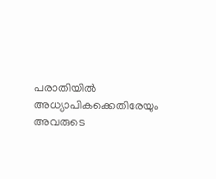പരാതിയിൽ അധ്യാപികക്കെതിരേയും അവരുടെ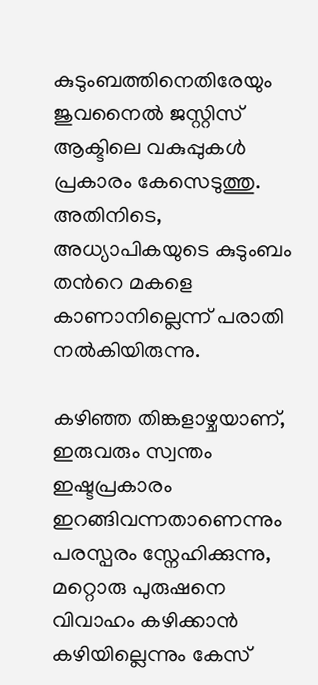കുടുംബത്തിനെതിരേയും ജുവനൈൽ ജസ്റ്റിസ് ആക്ടിലെ വകുപ്പുകൾ പ്രകാരം കേസെടുത്തു. അതിനിടെ, അധ്യാപികയുടെ കുടുംബം തന്‍റെ മകളെ കാണാനില്ലെന്ന് പരാതി നൽകിയിരുന്നു.

കഴിഞ്ഞ തിങ്കളാഴ്ചയാണ്, ഇരുവരും സ്വന്തം ഇഷ്ടപ്രകാരം ഇറങ്ങിവന്നതാണെന്നും പരസ്പരം സ്നേഹിക്കുന്നു, മറ്റൊരു പുരുഷനെ വിവാഹം കഴിക്കാൻ കഴിയില്ലെന്നും കേസ്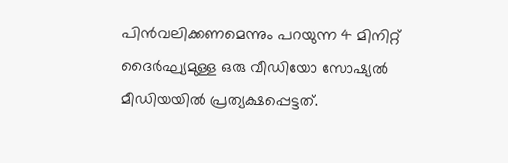പിന്‍വലിക്കണമെന്നും പറയുന്ന 4 മിനിറ്റ് ദൈർഘ്യമുള്ള ഒരു വീഡിയോ സോഷ്യൽ മീഡിയയിൽ പ്രത്യക്ഷപ്പെട്ടത്.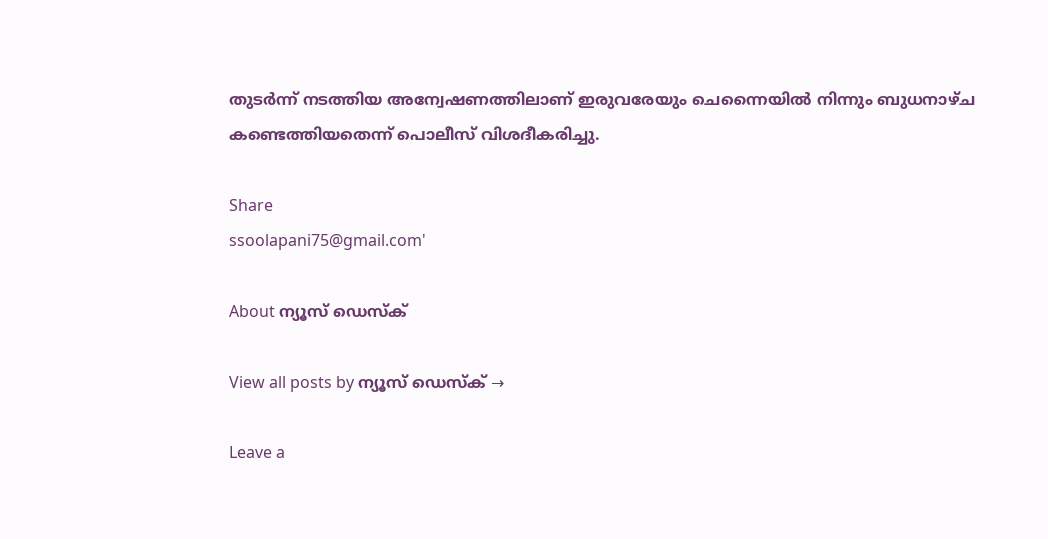തുടർന്ന് നടത്തിയ അന്വേഷണത്തിലാണ് ഇരുവരേയും ചെന്നൈയിൽ നിന്നും ബുധനാഴ്ച കണ്ടെത്തിയതെന്ന് പൊലീസ് വിശദീകരിച്ചു.

Share
ssoolapani75@gmail.com'

About ന്യൂസ് ഡെസ്ക്

View all posts by ന്യൂസ് ഡെസ്ക് →

Leave a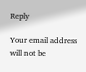Reply

Your email address will not be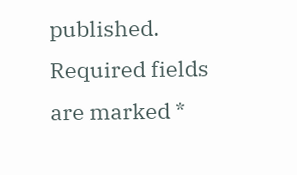published. Required fields are marked *